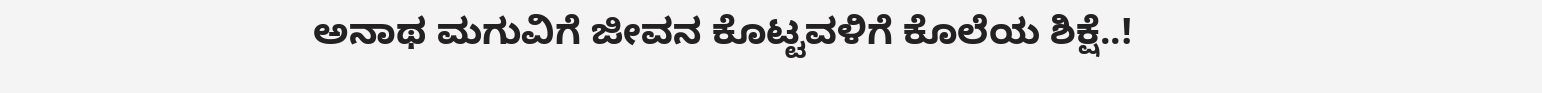ಅನಾಥ ಮಗುವಿಗೆ ಜೀವನ ಕೊಟ್ಟವಳಿಗೆ ಕೊಲೆಯ ಶಿಕ್ಷೆ..!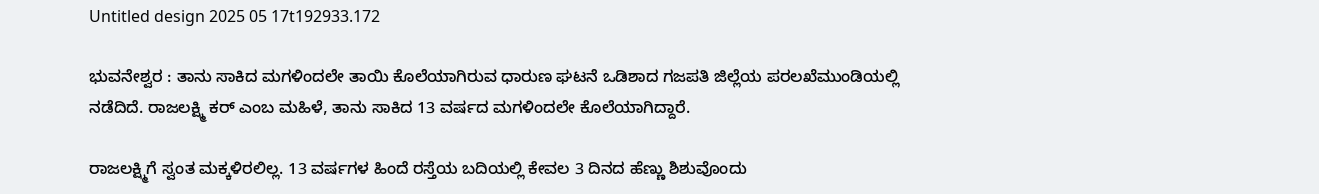Untitled design 2025 05 17t192933.172

ಭುವನೇಶ್ವರ : ತಾನು ಸಾಕಿದ ಮಗಳಿಂದಲೇ ತಾಯಿ ಕೊಲೆಯಾಗಿರುವ ಧಾರುಣ ಘಟನೆ ಒಡಿಶಾದ ಗಜಪತಿ ಜಿಲ್ಲೆಯ ಪರಲಖೆಮುಂಡಿಯಲ್ಲಿ ನಡೆದಿದೆ. ರಾಜಲಕ್ಷ್ಮಿ ಕರ್ ಎಂಬ ಮಹಿಳೆ, ತಾನು ಸಾಕಿದ 13 ವರ್ಷದ ಮಗಳಿಂದಲೇ ಕೊಲೆಯಾಗಿದ್ದಾರೆ.

ರಾಜಲಕ್ಷ್ಮಿಗೆ ಸ್ವಂತ ಮಕ್ಕಳಿರಲಿಲ್ಲ. 13 ವರ್ಷಗಳ ಹಿಂದೆ ರಸ್ತೆಯ ಬದಿಯಲ್ಲಿ ಕೇವಲ 3 ದಿನದ ಹೆಣ್ಣು ಶಿಶುವೊಂದು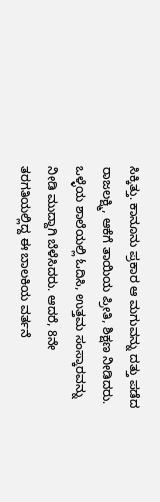ಸಿಕ್ಕಿತ್ತು. ಕಾನೂನು ಪ್ರಕಾರ ಆ ಮಗುವನ್ನು ದತ್ತು ಪಡೆದ ರಾಜಲಕ್ಷ್ಮಿ, ಆಕೆಗೆ ತಾಯಿಯ ಪ್ರೀತಿ, ಶಿಕ್ಷಣ ನೀಡಿದರು. ಒಳ್ಳೆಯ ಶಾಲೆಯಲ್ಲಿ ಓದಿಸಿ, ಉತ್ತಮ ಸಂಸ್ಕಾರವನ್ನು ನೀಡಿ ಮುದ್ದಾಗಿ ಬೆಳೆಸಿದರು. ಆದರೆ, 8ನೇ ತರಗತಿಯಲ್ಲಿದ್ದ ಈ ಬಾಲಕಿಯ ವರ್ತನೆ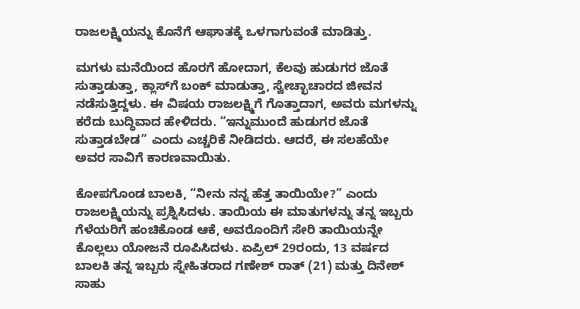ರಾಜಲಕ್ಷ್ಮಿಯನ್ನು ಕೊನೆಗೆ ಆಘಾತಕ್ಕೆ ಒಳಗಾಗುವಂತೆ ಮಾಡಿತ್ತು.

ಮಗಳು ಮನೆಯಿಂದ ಹೊರಗೆ ಹೋದಾಗ, ಕೆಲವು ಹುಡುಗರ ಜೊತೆ ಸುತ್ತಾಡುತ್ತಾ, ಕ್ಲಾಸ್‌ಗೆ ಬಂಕ್ ಮಾಡುತ್ತಾ, ಸ್ವೇಚ್ಛಾಚಾರದ ಜೀವನ ನಡೆಸುತ್ತಿದ್ದಳು. ಈ ವಿಷಯ ರಾಜಲಕ್ಷ್ಮಿಗೆ ಗೊತ್ತಾದಾಗ, ಅವರು ಮಗಳನ್ನು ಕರೆದು ಬುದ್ಧಿವಾದ ಹೇಳಿದರು. “ಇನ್ನುಮುಂದೆ ಹುಡುಗರ ಜೊತೆ ಸುತ್ತಾಡಬೇಡ” ಎಂದು ಎಚ್ಚರಿಕೆ ನೀಡಿದರು. ಆದರೆ, ಈ ಸಲಹೆಯೇ ಅವರ ಸಾವಿಗೆ ಕಾರಣವಾಯಿತು.

ಕೋಪಗೊಂಡ ಬಾಲಕಿ, “ನೀನು ನನ್ನ ಹೆತ್ತ ತಾಯಿಯೇ?” ಎಂದು ರಾಜಲಕ್ಷ್ಮಿಯನ್ನು ಪ್ರಶ್ನಿಸಿದಳು. ತಾಯಿಯ ಈ ಮಾತುಗಳನ್ನು ತನ್ನ ಇಬ್ಬರು ಗೆಳೆಯರಿಗೆ ಹಂಚಿಕೊಂಡ ಆಕೆ, ಅವರೊಂದಿಗೆ ಸೇರಿ ತಾಯಿಯನ್ನೇ ಕೊಲ್ಲಲು ಯೋಜನೆ ರೂಪಿಸಿದಳು. ಏಪ್ರಿಲ್ 29ರಂದು, 13 ವರ್ಷದ ಬಾಲಕಿ ತನ್ನ ಇಬ್ಬರು ಸ್ನೇಹಿತರಾದ ಗಣೇಶ್ ರಾತ್ (21) ಮತ್ತು ದಿನೇಶ್ ಸಾಹು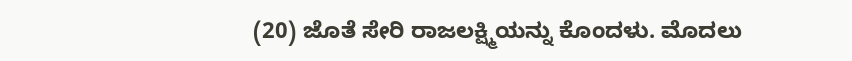(20) ಜೊತೆ ಸೇರಿ ರಾಜಲಕ್ಷ್ಮಿಯನ್ನು ಕೊಂದಳು. ಮೊದಲು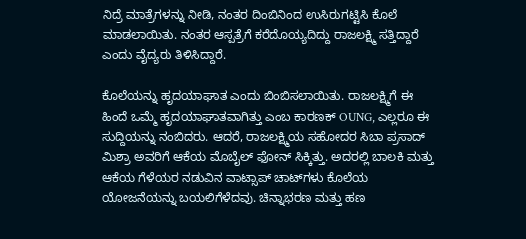ನಿದ್ರೆ ಮಾತ್ರೆಗಳನ್ನು ನೀಡಿ, ನಂತರ ದಿಂಬಿನಿಂದ ಉಸಿರುಗಟ್ಟಿಸಿ ಕೊಲೆ ಮಾಡಲಾಯಿತು. ನಂತರ ಆಸ್ಪತ್ರೆಗೆ ಕರೆದೊಯ್ಯದಿದ್ದು ರಾಜಲಕ್ಷ್ಮಿ ಸತ್ತಿದ್ದಾರೆ ಎಂದು ವೈದ್ಯರು ತಿಳಿಸಿದ್ದಾರೆ.

ಕೊಲೆಯನ್ನು ಹೃದಯಾಘಾತ ಎಂದು ಬಿಂಬಿಸಲಾಯಿತು. ರಾಜಲಕ್ಷ್ಮಿಗೆ ಈ ಹಿಂದೆ ಒಮ್ಮೆ ಹೃದಯಾಘಾತವಾಗಿತ್ತು ಎಂಬ ಕಾರಣಕ್ OUNG, ಎಲ್ಲರೂ ಈ ಸುದ್ದಿಯನ್ನು ನಂಬಿದರು. ಆದರೆ, ರಾಜಲಕ್ಷ್ಮಿಯ ಸಹೋದರ ಸಿಬಾ ಪ್ರಸಾದ್ ಮಿಶ್ರಾ ಅವರಿಗೆ ಆಕೆಯ ಮೊಬೈಲ್ ಫೋನ್ ಸಿಕ್ಕಿತ್ತು. ಅದರಲ್ಲಿ ಬಾಲಕಿ ಮತ್ತು ಆಕೆಯ ಗೆಳೆಯರ ನಡುವಿನ ವಾಟ್ಸಾಪ್ ಚಾಟ್‌ಗಳು ಕೊಲೆಯ ಯೋಜನೆಯನ್ನು ಬಯಲಿಗೆಳೆದವು. ಚಿನ್ನಾಭರಣ ಮತ್ತು ಹಣ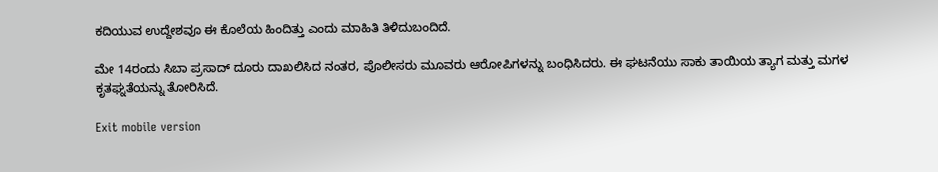ಕದಿಯುವ ಉದ್ದೇಶವೂ ಈ ಕೊಲೆಯ ಹಿಂದಿತ್ತು ಎಂದು ಮಾಹಿತಿ ತಿಳಿದುಬಂದಿದೆ.

ಮೇ 14ರಂದು ಸಿಬಾ ಪ್ರಸಾದ್ ದೂರು ದಾಖಲಿಸಿದ ನಂತರ, ಪೊಲೀಸರು ಮೂವರು ಆರೋಪಿಗಳನ್ನು ಬಂಧಿಸಿದರು. ಈ ಘಟನೆಯು ಸಾಕು ತಾಯಿಯ ತ್ಯಾಗ ಮತ್ತು ಮಗಳ ಕೃತಘ್ನತೆಯನ್ನು ತೋರಿಸಿದೆ.

Exit mobile version